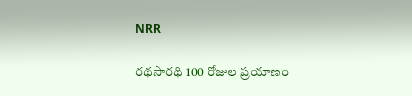NRR

రథసారథి 100 రోజుల ప్రయాణం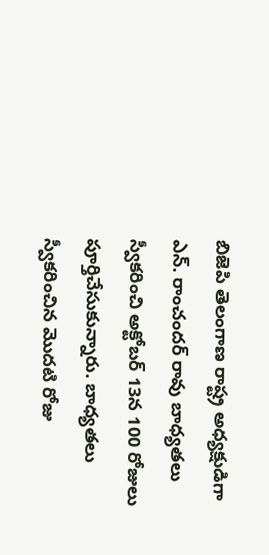బిజెపి తెలంగాణ రాష్ట్ర అధ్యక్షుడిగా ఎన్. రాంచందర్ రావు బాధ్యతలు స్వీకరించి అక్టోబర్ 13న 100 రోజులు పూర్తిచేసుకున్నారు. బాధ్యతలు స్వీకరించిన మొదటి రోజు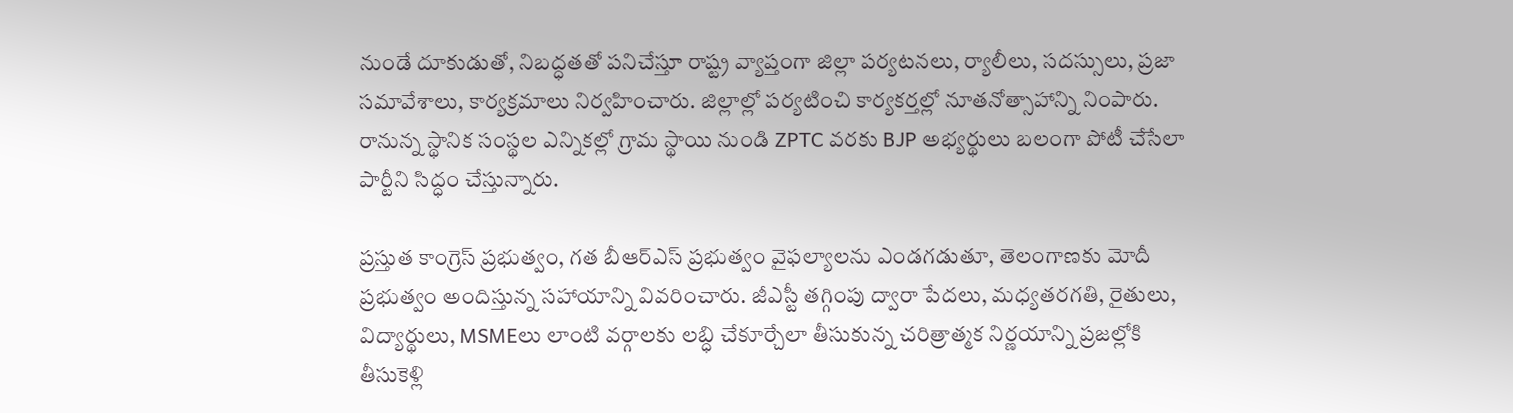నుండే దూకుడుతో, నిబద్ధతతో పనిచేస్తూ రాష్ట్ర వ్యాప్తంగా జిల్లా పర్యటనలు, ర్యాలీలు, సదస్సులు, ప్రజా సమావేశాలు, కార్యక్రమాలు నిర్వహించారు. జిల్లాల్లో పర్యటించి కార్యకర్తల్లో నూతనోత్సాహాన్ని నింపారు. రానున్న స్థానిక సంస్థల ఎన్నికల్లో గ్రామ స్థాయి నుండి ZPTC వరకు BJP అభ్యర్థులు బలంగా పోటీ చేసేలా పార్టీని సిద్ధం చేస్తున్నారు.

ప్రస్తుత కాంగ్రెస్ ప్రభుత్వం, గత బీఆర్‌ఎస్ ప్రభుత్వం వైఫల్యాలను ఎండగడుతూ, తెలంగాణకు మోదీ ప్రభుత్వం అందిస్తున్న సహాయాన్ని వివరించారు. జీఎస్టీ తగ్గింపు ద్వారా పేదలు, మధ్యతరగతి, రైతులు, విద్యార్థులు, MSMEలు లాంటి వర్గాలకు లబ్ధి చేకూర్చేలా తీసుకున్న చరిత్రాత్మక నిర్ణయాన్ని ప్రజల్లోకి తీసుకెళ్లి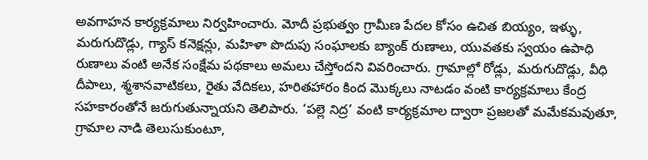అవగాహన కార్యక్రమాలు నిర్వహించారు. మోదీ ప్రభుత్వం గ్రామీణ పేదల కోసం ఉచిత బియ్యం, ఇళ్ళు, మరుగుదొడ్లు, గ్యాస్ కనెక్షన్లు, మహిళా పొదుపు సంఘాలకు బ్యాంక్ రుణాలు, యువతకు స్వయం ఉపాధి రుణాలు వంటి అనేక సంక్షేమ పథకాలు అమలు చేస్తోందని వివరించారు. గ్రామాల్లో రోడ్లు, మరుగుదొడ్లు, వీధి దీపాలు, శ్మశానవాటికలు, రైతు వేదికలు, హరితహారం కింద మొక్కలు నాటడం వంటి కార్యక్రమాలు కేంద్ర సహకారంతోనే జరుగుతున్నాయని తెలిపారు. ‘పల్లె నిద్ర’ వంటి కార్యక్రమాల ద్వారా ప్రజలతో మమేకమవుతూ, గ్రామాల నాడి తెలుసుకుంటూ,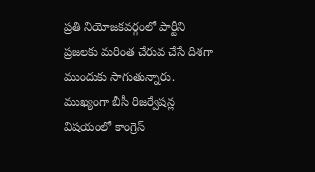ప్రతి నియోజకవర్గంలో పార్టీని ప్రజలకు మరింత చేరువ చేసే దిశగా ముందుకు సాగుతున్నారు. ముఖ్యంగా బీసీ రిజర్వేషన్ల విషయంలో కాంగ్రెస్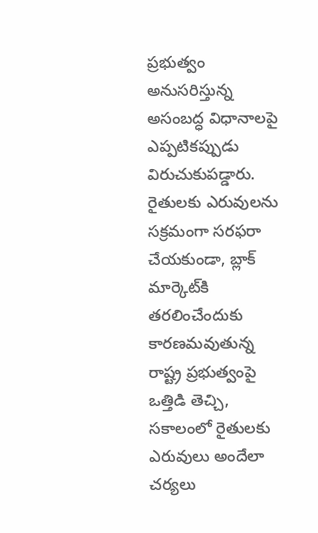ప్రభుత్వం అనుసరిస్తున్న అసంబద్ధ విధానాలపై ఎప్పటికప్పుడు విరుచుకుపడ్డారు. రైతులకు ఎరువులను సక్రమంగా సరఫరా చేయకుండా, బ్లాక్ మార్కెట్‌కి తరలించేందుకు కారణమవుతున్న రాష్ట్ర ప్రభుత్వంపై ఒత్తిడి తెచ్చి, సకాలంలో రైతులకు ఎరువులు అందేలా చర్యలు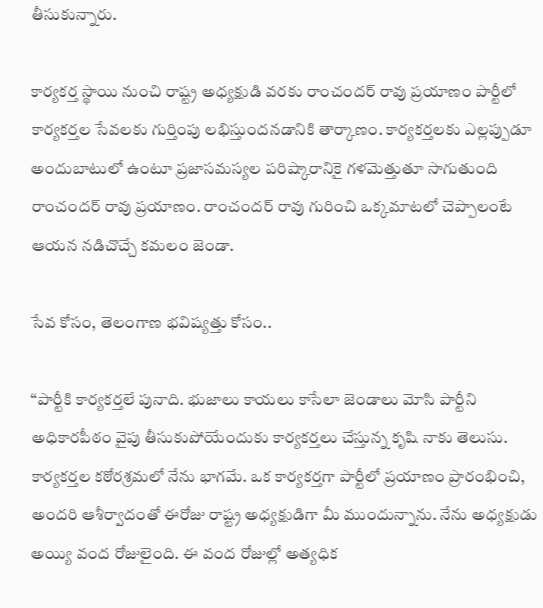తీసుకున్నారు.

కార్యకర్త స్థాయి నుంచి రాష్ట్ర అధ్యక్షుడి వరకు రాంచందర్ రావు ప్రయాణం పార్టీలో కార్యకర్తల సేవలకు గుర్తింపు లభిస్తుందనడానికి తార్కాణం. కార్యకర్తలకు ఎల్లప్పుడూ అందుబాటులో ఉంటూ ప్రజాసమస్యల పరిష్కారానికై గళమెత్తుతూ సాగుతుంది రాంచందర్ రావు ప్రయాణం. రాంచందర్ రావు గురించి ఒక్కమాటలో చెప్పాలంటే ఆయన నడిచొచ్చే కమలం జెండా.

సేవ కోసం, తెలంగాణ భవిష్యత్తు కోసం..

‘‘పార్టీకి కార్యకర్తలే పునాది. భుజాలు కాయలు కాసేలా జెండాలు మోసి పార్టీని అధికారపీఠం వైపు తీసుకుపోయేందుకు కార్యకర్తలు చేస్తున్న కృషి నాకు తెలుసు. కార్యకర్తల కఠోరశ్రమలో నేను భాగమే. ఒక కార్యకర్తగా పార్టీలో ప్రయాణం ప్రారంభించి, అందరి ఆశీర్వాదంతో ఈరోజు రాష్ట్ర అధ్యక్షుడిగా మీ ముందున్నాను. నేను అధ్యక్షుడు అయ్యి వంద రోజులైంది. ఈ వంద రోజుల్లో అత్యధిక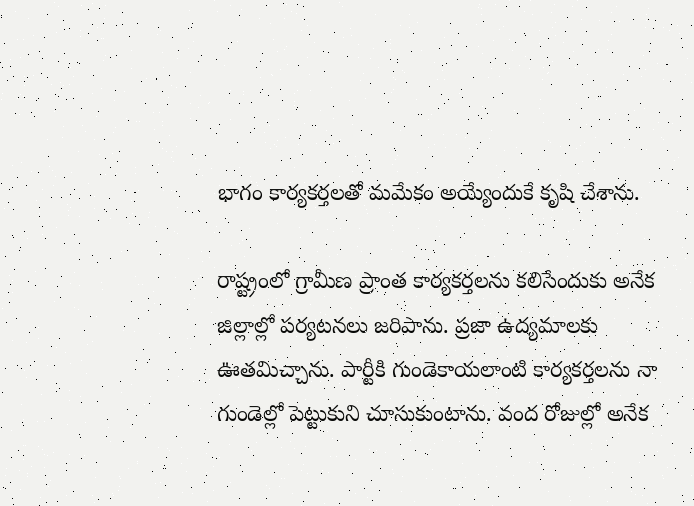భాగం కార్యకర్తలతో మమేకం అయ్యేందుకే కృషి చేశాను.

రాష్ట్రంలో గ్రామీణ ప్రాంత కార్యకర్తలను కలిసేందుకు అనేక జిల్లాల్లో పర్యటనలు జరిపాను. ప్రజా ఉద్యమాలకు ఊతమిచ్చాను. పార్టీకి గుండెకాయలాంటి కార్యకర్తలను నా గుండెల్లో పెట్టుకుని చూసుకుంటాను. వంద రోజుల్లో అనేక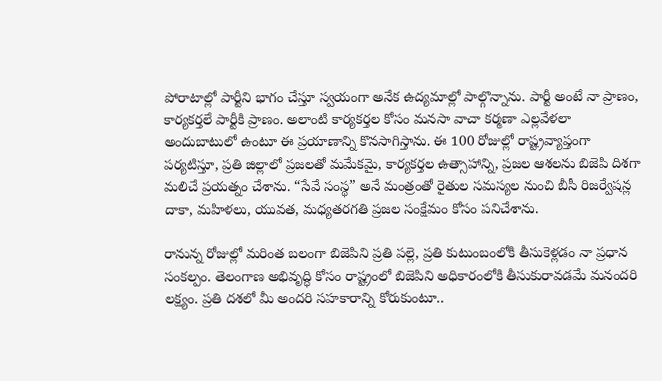పోరాటాల్లో పార్టీని భాగం చేస్తూ స్వయంగా అనేక ఉద్యమాల్లో పాల్గొన్నాను. పార్టీ అంటే నా ప్రాణం, కార్యకర్తలే పార్టీకి ప్రాణం. అలాంటి కార్యకర్తల కోసం మనసా వాచా కర్మణా ఎల్లవేళలా అందుబాటులో ఉంటూ ఈ ప్రయాణాన్ని కొనసాగిస్తాను. ఈ 100 రోజుల్లో రాష్ట్రవ్యాప్తంగా పర్యటిస్తూ, ప్రతి జిల్లాలో ప్రజలతో మమేకమై, కార్యకర్తల ఉత్సాహాన్ని, ప్రజల ఆశలను బిజెపి దిశగా మలిచే ప్రయత్నం చేశాను. “సేవే సంస్థ” అనే మంత్రంతో రైతుల సమస్యల నుంచి బీసీ రిజర్వేషన్ల దాకా, మహిళలు, యువత, మధ్యతరగతి ప్రజల సంక్షేమం కోసం పనిచేశాను.

రానున్న రోజుల్లో మరింత బలంగా బిజెపిని ప్రతి పల్లె, ప్రతి కుటుంబంలోకి తీసుకెళ్లడం నా ప్రధాన సంకల్పం. తెలంగాణ అభివృద్ధి కోసం రాష్ట్రంలో బిజెపిని అధికారంలోకి తీసుకురావడమే మనందరి లక్ష్యం. ప్రతి దశలో మీ అందరి సహకారాన్ని కోరుకుంటూ..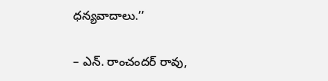ధన్యవాదాలు.’’

– ఎన్. రాంచందర్ రావు,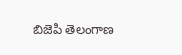బిజెపి తెలంగాణ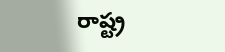రాష్ట్ర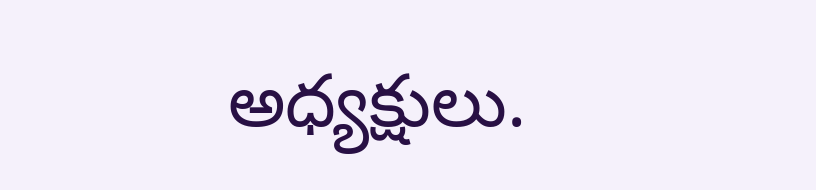అధ్యక్షులు.